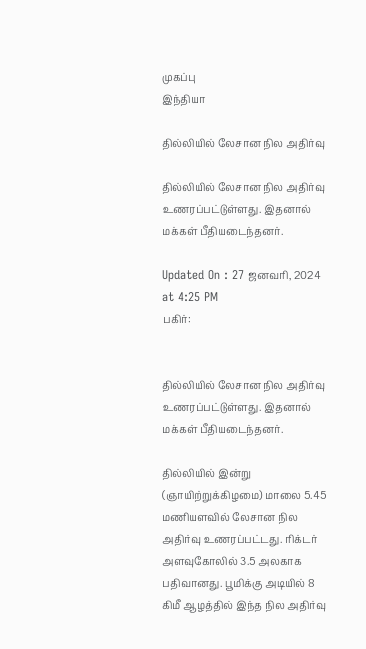முகப்பு
இந்தியா

தில்லியில் லேசான நில அதிர்வு

தில்லியில் லேசான நில அதிர்வு உணரப்பட்டுள்ளது. இதனால் மக்கள் பீதியடைந்தனர்.

Updated On : 27 ஜனவரி, 2024 at 4:25 PM
பகிர்:


தில்லியில் லேசான நில அதிர்வு உணரப்பட்டுள்ளது. இதனால் மக்கள் பீதியடைந்தனர்.

தில்லியில் இன்று (ஞாயிற்றுக்கிழமை) மாலை 5.45 மணியளவில் லேசான நில அதிர்வு உணரப்பட்டது. ரிக்டர் அளவுகோலில் 3.5 அலகாக பதிவானது. பூமிக்கு அடியில் 8 கிமீ ஆழத்தில் இந்த நில அதிர்வு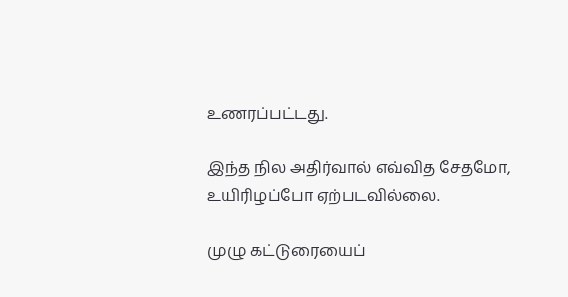உணரப்பட்டது.

இந்த நில அதிர்வால் எவ்வித சேதமோ, உயிரிழப்போ ஏற்படவில்லை.

முழு கட்டுரையைப்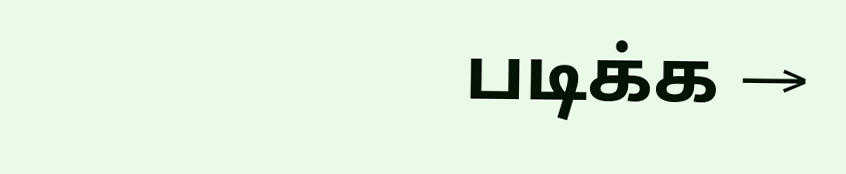படிக்க →